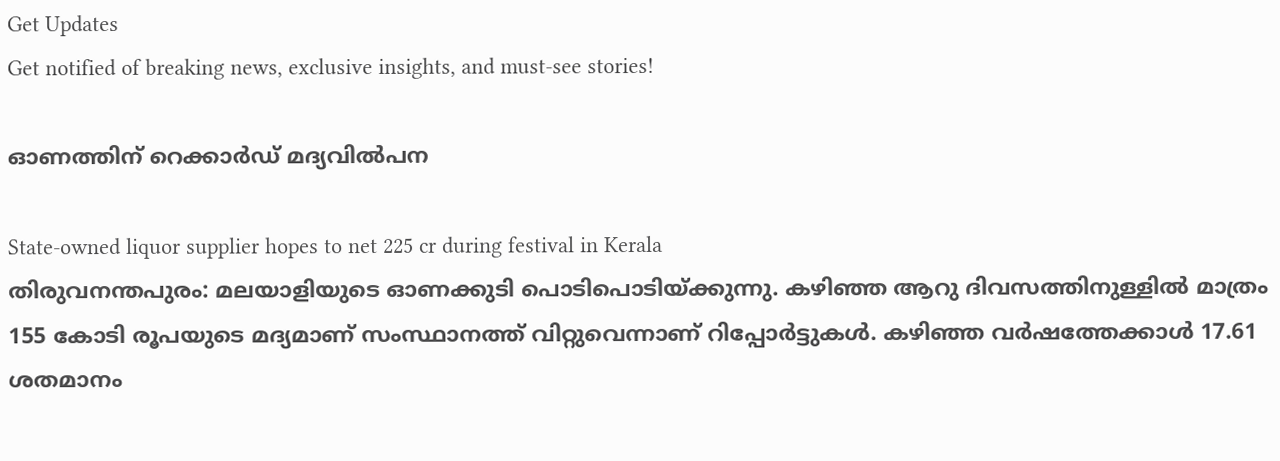Get Updates
Get notified of breaking news, exclusive insights, and must-see stories!

ഓണത്തിന് റെക്കാര്‍ഡ് മദ്യവില്‍പന

State-owned liquor supplier hopes to net 225 cr during festival in Kerala
തിരുവനന്തപുരം: മലയാളിയുടെ ഓണക്കുടി പൊടിപൊടിയ്ക്കുന്നു. കഴിഞ്ഞ ആറു ദിവസത്തിനുള്ളില്‍ മാത്രം 155 കോടി രൂപയുടെ മദ്യമാണ് സംസ്ഥാനത്ത് വിറ്റുവെന്നാണ് റിപ്പോര്‍ട്ടുകള്‍. കഴിഞ്ഞ വര്‍ഷത്തേക്കാള്‍ 17.61 ശതമാനം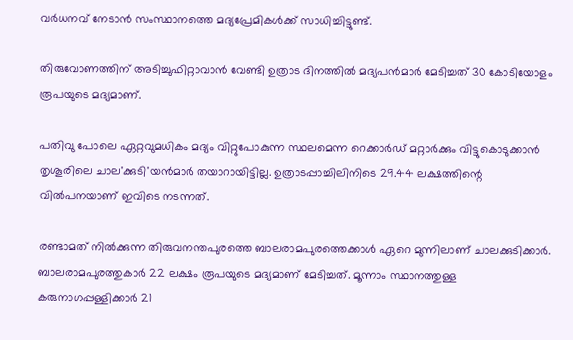വര്‍ധനവ് നേടാന്‍ സംസ്ഥാനത്തെ മദ്യപ്രേമികള്‍ക്ക് സാധിച്ചിട്ടുണ്ട്.

തിരുവോണത്തിന് അടിച്ചുഫിറ്റാവാന്‍ വേണ്ടി ഉത്രാട ദിനത്തില്‍ മദ്യപന്‍മാര്‍ മേടിച്ചത് 30 കോടിയോളം രൂപയുടെ മദ്യമാണ്.

പതിവു പോലെ ഏറ്റവുമധികം മദ്യം വിറ്റുപോകുന്ന സ്ഥലമെന്ന റെക്കാര്‍ഡ് മറ്റാര്‍ക്കും വിട്ടുകൊടുക്കാന്‍ തൃശൂരിലെ ചാല'ക്കുടി'യന്‍മാര്‍ തയാറായിട്ടില്ല. ഉത്രാടപ്പാച്ചിലിനിടെ 29.44 ലക്ഷത്തിന്റെ വില്‍പനയാണ് ഇവിടെ നടന്നത്.

രണ്ടാമത് നില്‍ക്കുന്ന തിരുവനന്തപുരത്തെ ബാലരാമപുരത്തെക്കാള്‍ ഏറെ മുന്നിലാണ് ചാലക്കുടിക്കാര്‍. ബാലരാമപുരത്തുകാര്‍ 22 ലക്ഷം രൂപയുടെ മദ്യമാണ് മേടിച്ചത്. മൂന്നാം സ്ഥാനത്തുള്ള കരുനാഗപ്പള്ളിക്കാര്‍ 21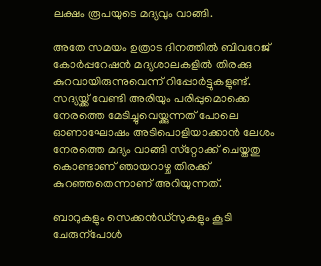ലക്ഷം രൂപയുടെ മദ്യവും വാങ്ങി.

അതേ സമയം ഉത്രാട ദിനത്തില്‍ ബിവറേജ് കോര്‍പ്പറേഷന്‍ മദ്യശാലകളില്‍ തിരക്കു കുറവായിരുന്നുവെന്ന് റിപ്പോര്‍ട്ടുകളുണ്ട്. സദ്യയ്ക്ക് വേണ്ടി അരിയും പരിപ്പുമൊക്കെ നേരത്തെ മേടിച്ചുവെയ്ക്കുന്നത് പോലെ ഓണാഘോഷം അടിപൊളിയാക്കാന്‍ ലേശം നേരത്തെ മദ്യം വാങ്ങി സ്‌റ്റോക്ക് ചെയ്തതു കൊണ്ടാണ് ഞായറാഴ്ച തിരക്ക് കുറഞ്ഞതെന്നാണ് അറിയുന്നത്.

ബാറുകളും സെക്കന്‍ഡ്സുകളും കൂടി ചേരുന്പോള്‍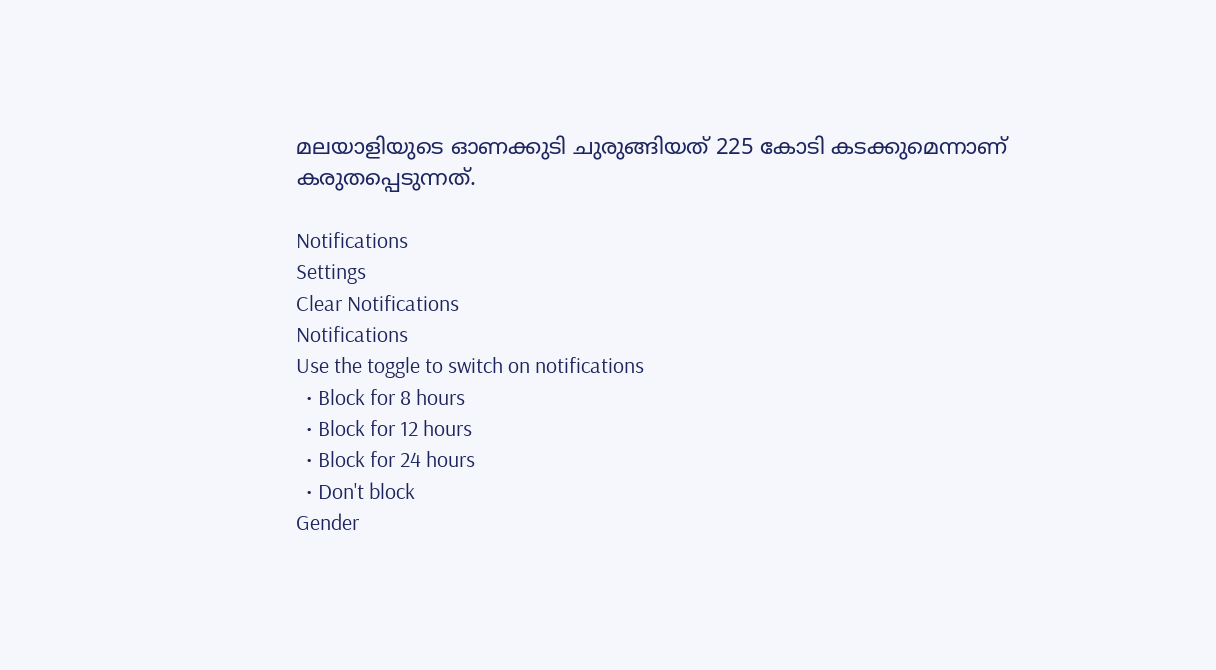മലയാളിയുടെ ഓണക്കുടി ചുരുങ്ങിയത് 225 കോടി കടക്കുമെന്നാണ് കരുതപ്പെടുന്നത്.

Notifications
Settings
Clear Notifications
Notifications
Use the toggle to switch on notifications
  • Block for 8 hours
  • Block for 12 hours
  • Block for 24 hours
  • Don't block
Gender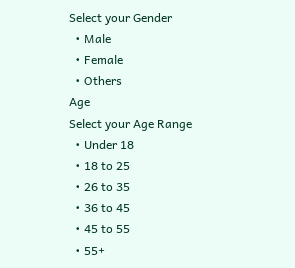Select your Gender
  • Male
  • Female
  • Others
Age
Select your Age Range
  • Under 18
  • 18 to 25
  • 26 to 35
  • 36 to 45
  • 45 to 55
  • 55+